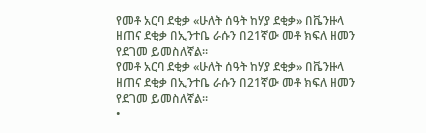የመቶ አርባ ደቂቃ «ሁለት ሰዓት ከሃያ ደቂቃ» በቬንዙላ ዘጠና ደቂቃ በኢንተቤ ራሱን በ21ኛው መቶ ክፍለ ዘመን የደገመ ይመስለኛል።
የመቶ አርባ ደቂቃ «ሁለት ሰዓት ከሃያ ደቂቃ» በቬንዙላ ዘጠና ደቂቃ በኢንተቤ ራሱን በ21ኛው መቶ ክፍለ ዘመን የደገመ ይመስለኛል።
•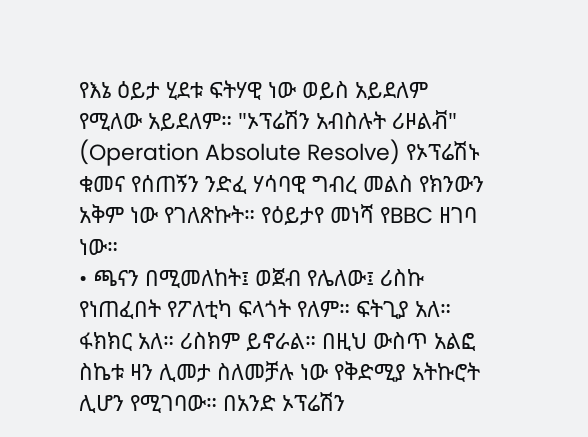የእኔ ዕይታ ሂደቱ ፍትሃዊ ነው ወይስ አይደለም የሚለው አይደለም። "ኦፕሬሽን አብስሉት ሪዞልቭ" (Operation Absolute Resolve) የኦፕሬሽኑ ቁመና የሰጠኝን ንድፈ ሃሳባዊ ግብረ መልስ የክንውን አቅም ነው የገለጽኩት። የዕይታየ መነሻ የBBC ዘገባ ነው።
• ጫናን በሚመለከት፤ ወጀብ የሌለው፤ ሪስኩ የነጠፈበት የፖለቲካ ፍላጎት የለም። ፍትጊያ አለ። ፋክክር አለ። ሪስክም ይኖራል። በዚህ ውስጥ አልፎ ስኬቱ ዛን ሊመታ ስለመቻሉ ነው የቅድሚያ አትኩሮት ሊሆን የሚገባው። በአንድ ኦፕሬሽን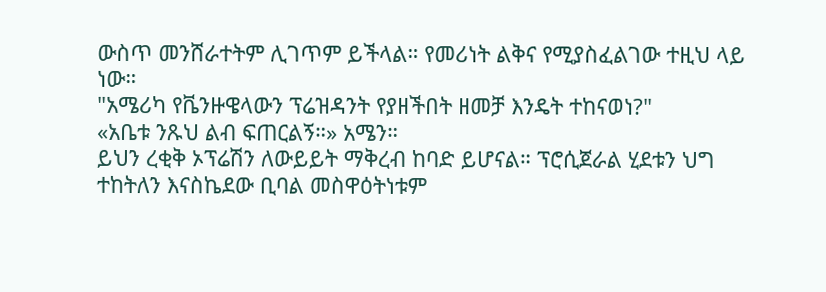ውስጥ መንሸራተትም ሊገጥም ይችላል። የመሪነት ልቅና የሚያስፈልገው ተዚህ ላይ ነው።
"አሜሪካ የቬንዙዌላውን ፕሬዝዳንት የያዘችበት ዘመቻ እንዴት ተከናወነ?"
«አቤቱ ንጹህ ልብ ፍጠርልኝ።» አሜን።
ይህን ረቂቅ ኦፕሬሽን ለውይይት ማቅረብ ከባድ ይሆናል። ፕሮሲጀራል ሂደቱን ህግ ተከትለን እናስኬደው ቢባል መስዋዕትነቱም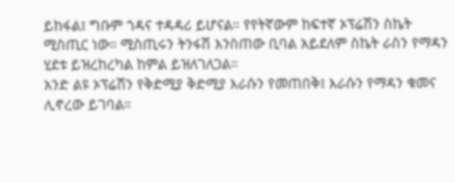ይከፋል፤ ግቡም ጎዳና ተዳዳሪ ይሆናል። የየትኛውም ከፍተኛ ኦፕሬሽን ስኬት ሚስጢር ነው። ሚስጢሩን ትንፋሽ እንስጠው ቢባል አይደለም ስኬት ራስን የማዳን ሂደቱ ይዝረከረካል ከምል ይዝለገለጋል።
አንድ ልዩ ኦፕሬሽን የቅድሚያ ቅድሚያ እራሱን የመጠበቅ፤ እራሱን የማዳን ቁመና ሊኖረው ይገባል።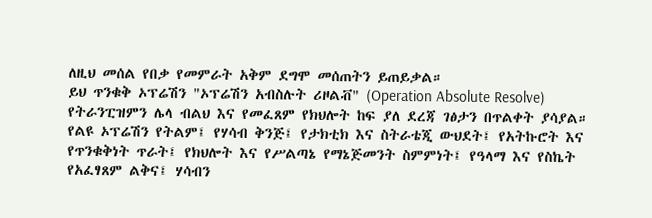ለዚህ መሰል የበቃ የመምራት አቅም ደግሞ መሰጠትን ይጠይቃል።
ይህ ጥንቁቅ ኦፕሬሽን "ኦፕሬሽን አብስሉት ሪዞልቭ" (Operation Absolute Resolve) የትራንፒዝምን ሌላ ብልህ እና የመፈጸም የክህሎት ከፍ ያለ ደረጃ ገፅታን በጥልቀት ያሳያል።
የልዩ ኦፕሬሽን የትልም፤ የሃሳብ ቅንጅ፤ የታክቲክ እና ስትራቴጂ ውህደት፤ የአትኩሮት እና የጥንቁቅነት ጥራት፤ የክህሎት እና የሥልጣኔ የማኔጅመንት ስምምነት፤ የዓላማ እና የስኬት የአፈፃጸም ልቅና፤ ሃሳብን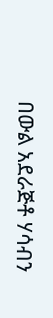በውል አደራጅቶ ሃሳብን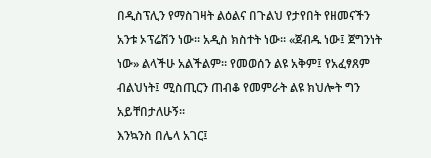በዲስፕሊን የማስገዛት ልዕልና በጉልህ የታየበት የዘመናችን አንቱ ኦፕሬሽን ነው። አዲስ ክስተት ነው። «ጀብዱ ነው፤ ጀግንነት ነው» ልላችሁ አልችልም። የመወሰን ልዩ አቅም፤ የአፈፃጸም ብልህነት፤ ሚስጢርን ጠብቆ የመምራት ልዩ ክህሎት ግን አይቸበታለሁኝ።
እንኳንስ በሌላ አገር፤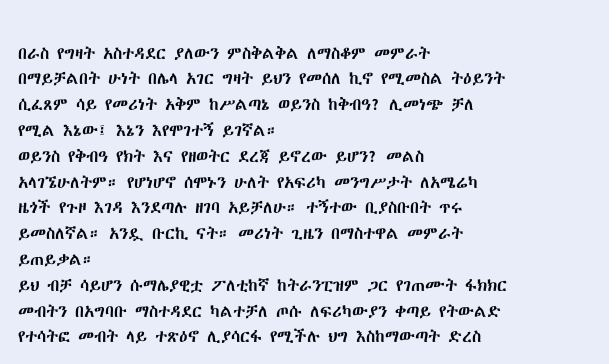በራስ የግዛት አስተዳደር ያለውን ምስቅልቅል ለማስቆም መምራት በማይቻልበት ሁነት በሌላ አገር ግዛት ይህን የመሰለ ኪኖ የሚመስል ትዕይንት ሲፈጸም ሳይ የመሪነት አቅም ከሥልጣኔ ወይንስ ከቅብዓ? ሊመነጭ ቻለ የሚል እኔው፤ እኔን እየሞገተኝ ይገኛል።
ወይንስ የቅብዓ የክት እና የዘወትር ደረጃ ይኖረው ይሆን? መልስ አላገኜሁለትም። የሆነሆኖ ሰሞኑን ሁለት የአፍሪካ መንግሥታት ለአሜሬካ ዜጎች የጉዞ እገዳ እንደጣሉ ዘገባ አይቻለሁ። ተኝተው ቢያስቡበት ጥሩ ይመስለኛል። አንዷ ቡርኪ ናት። መሪነት ጊዜን በማስተዋል መምራት ይጠይቃል።
ይህ ብቻ ሳይሆን ሱማሌያዊቷ ፖለቲከኛ ከትራንፒዝም ጋር የገጠሙት ፋክክር መብትን በአግባቡ ማስተዳደር ካልተቻለ ጦሱ ለፍሪካውያን ቀጣይ የትውልድ የተሳትፎ መብት ላይ ተጽዕኖ ሊያሳርፋ የሚችሉ ህግ እስከማውጣት ድረስ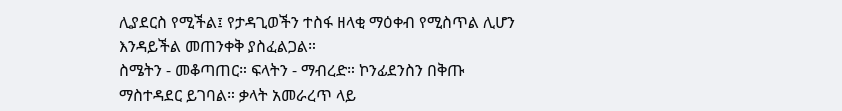ሊያደርስ የሚችል፤ የታዳጊወችን ተስፋ ዘላቂ ማዕቀብ የሚስጥል ሊሆን እንዳይችል መጠንቀቅ ያስፈልጋል።
ስሜትን - መቆጣጠር። ፍላትን - ማብረድ። ኮንፊደንስን በቅጡ ማስተዳደር ይገባል። ቃላት አመራረጥ ላይ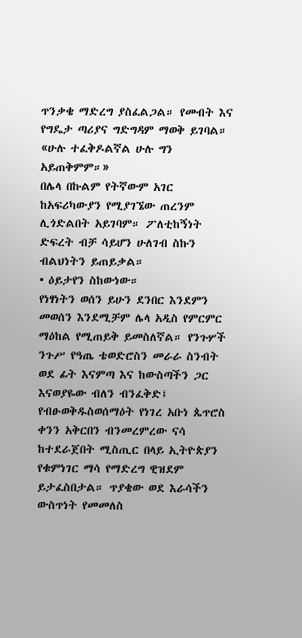ጥንቃቄ ማድረግ ያስፈልጋል። የመብት እና የግዴታ ጣሪያና ግድግዳም ማወቅ ይገባል። «ሁሉ ተፈቅዶልኛል ሁሉ ግን አይጠቅምም።»
በሌላ በኩልም የትኛውም አገር ከአፍሪካውያን የሚያገኜው ጠረንም ሊጎድልበት አይገባም። ፖለቲከኝነት ድፍረት ብቻ ሳይሆን ሁለገብ ስኩን ብልህነትን ይጠይቃል።
• ዕይታየን ስከውነው።
የነፃነትን ወሰን ይሁን ደንበር እንደምን መወሰን እንደሚቻም ሌላ አዲስ የምርምር ማዕከል የሚጠይቅ ይመስለኛል። የንጉሦች ንጉሥ የዓጤ ቴወድሮስን መራራ ስንብት ወደ ፊት እናምጣ እና ከውስጣችን ጋር እናወያዬው ብለን ብንፈቅድ፤ የብፁወቅዱስወሰማዕት የነገረ አቡነ ጴጥሮስ ቀንን አቅርበን ብንመረምረው ናሳ ከተደራጀበት ሚስጢር በላይ ኢትዮጵያን የቁምነገር ማሳ የማድረግ ዊዝደም ይታፈስበታል። ጥያቄው ወደ እራሳችን ውስጥነት የመመለስ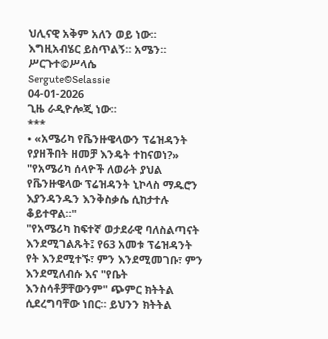ህሊናዊ አቅም አለን ወይ ነው።
እግዚአብሄር ይስጥልኝ። አሜን።
ሥርጉተ©ሥላሴ
Sergute©Selassie
04-01-2026
ጊዜ ራዲዮሎጂ ነው።
***
• «አሜሪካ የቬንዙዌላውን ፕሬዝዳንት የያዘችበት ዘመቻ እንዴት ተከናወነ?»
"የአሜሪካ ሰላዮች ለወራት ያህል የቬንዙዌላው ፕሬዝዳንት ኒኮላስ ማዱሮን እያንዳንዱን እንቅስቃሴ ሲከታተሉ ቆይተዋል።"
"የአሜሪካ ከፍተኛ ወታደራዊ ባለስልጣናት እንደሚገልጹት፤ የ63 አመቱ ፕሬዝዳንት የት እንደሚተኙ፣ ምን እንደሚመገቡ፣ ምን እንደሚለብሱ እና "የቤት እንስሳቶቻቸውንም" ጭምር ክትትል ሲደረግባቸው ነበር። ይህንን ክትትል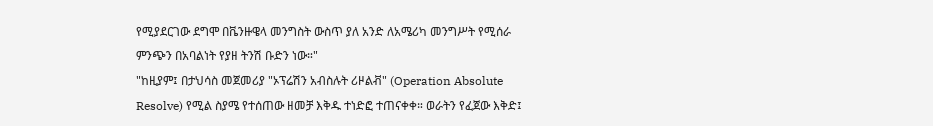የሚያደርገው ደግሞ በቬንዙዌላ መንግስት ውስጥ ያለ አንድ ለአሜሪካ መንግሥት የሚሰራ ምንጭን በአባልነት የያዘ ትንሽ ቡድን ነው።"
"ከዚያም፤ በታህሳስ መጀመሪያ "ኦፕሬሽን አብስሉት ሪዞልቭ" (Operation Absolute Resolve) የሚል ስያሜ የተሰጠው ዘመቻ እቅዱ ተነድፎ ተጠናቀቀ። ወራትን የፈጀው እቅድ፤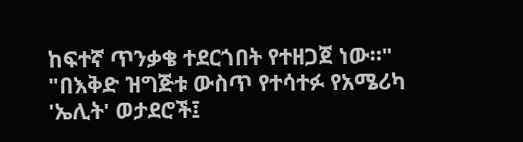ከፍተኛ ጥንቃቄ ተደርጎበት የተዘጋጀ ነው።"
"በእቅድ ዝግጅቱ ውስጥ የተሳተፉ የአሜሪካ 'ኤሊት' ወታደሮች፤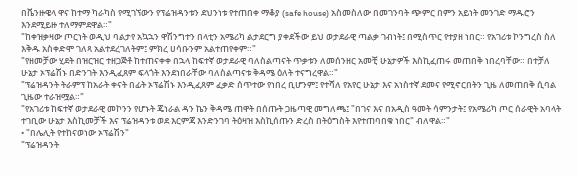በቬንዙዌላ ዋና ከተማ ካራካስ የሚገኘውን የፕሬዝዳንቱን ደህንነቱ የተጠበቀ ማቆያ (safe house) አስመስለው በመገንባት ጭምር በምን አይነት መንገድ ማዱሮን እንደሚይዙ ተለማምደዋል።"
"ከቀዝቃዛው ጦርነት ወዲህ ባልታየ አኳኋን ዋሽንግተን በላቲን አሜሪካ ልታደርግ ያቀደችው ይህ ወታደራዊ ጣልቃ ገብነት፤ በሚስጥር የተያዘ ነበር። የአገሪቱ ኮንግረስ ስለ እቅዱ አስቀድሞ ገለጻ አልተደረገለትም፤ ምክረ ሀሳቡንም አልተጠየቀም።"
"የዘመቻው ሂደት በዝርዝር ተዘጋጅቶ ከተጠናቀቀ በኋላ ከፍተኛ ወታደራዊ ባለስልጣናት ጥቃቱን ለመሰንዘር አመቺ ሁኔታዎች እስኪፈጠሩ መጠበቅ ነበረባቸው። በተቻለ ሁኔታ ኦፕሬሽኑ በድንገት እንዲፈጸም ፍላጎት እንደነበራቸው ባለስልጣናቱ ቅዳሜ ዕለት ተናግረዋል።"
"ፕሬዝዳንት ትራምፕ ከአራት ቀናት በፊት ኦፕሬሽኑ እንዲፈጸም ፈቃድ ሰጥተው የነበረ ቢሆንም፤ የተሻለ የአየር ሁኔታ እና አነስተኛ ደመና የሚኖርበትን ጊዜ ለመጠበቅ ሲባል ጊዜው ተራዝሟል።"
"የአገሪቱ ከፍተኛ ወታደራዊ መኮንን የሆኑት ጄነራል ዳን ኬን ቅዳሜ ጠዋት በሰጡት ጋዜጣዊ መግለጫ፤ "በገና እና በአዲስ ዓመት ሳምንታት፤ የአሜሪካ ጦር ሰራዊት አባላት ተገቢው ሁኔታ እስኪመቻች እና ፕሬዝዳንቱ ወደ እርምጃ እንድንገባ ትዕዛዝ እስኪሰጡን ድረስ በትዕግስት እየተጠባበቁ ነበር" ብለዋል።"
• "በሌሊት የተከናወነው ኦፕሬሽን"
"ፕሬዝዳንት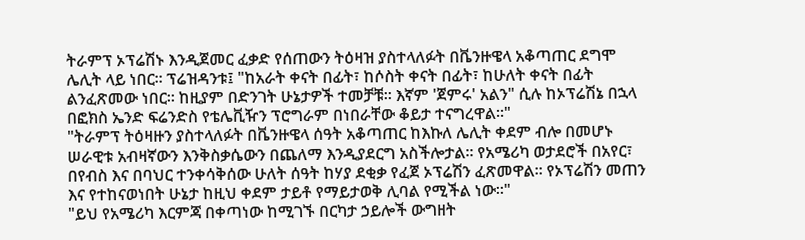ትራምፕ ኦፕሬሽኑ እንዲጀመር ፈቃድ የሰጠውን ትዕዛዝ ያስተላለፉት በቬንዙዌላ አቆጣጠር ደግሞ ሌሊት ላይ ነበር። ፕሬዝዳንቱ፤ "ከአራት ቀናት በፊት፣ ከሶስት ቀናት በፊት፣ ከሁለት ቀናት በፊት ልንፈጽመው ነበር። ከዚያም በድንገት ሁኔታዎች ተመቻቹ። እኛም 'ጀምሩ' አልን" ሲሉ ከኦፕሬሽኔ በኋላ በፎክስ ኤንድ ፍሬንድስ የቴሌቪዥን ፕሮግራም በነበራቸው ቆይታ ተናግረዋል።"
"ትራምፕ ትዕዛዙን ያስተላለፉት በቬንዙዌላ ሰዓት አቆጣጠር ከእኩለ ሌሊት ቀደም ብሎ በመሆኑ ሠራዊቱ አብዛኛውን እንቅስቃሴውን በጨለማ እንዲያደርግ አስችሎታል። የአሜሪካ ወታደሮች በአየር፣ በየብስ እና በባህር ተንቀሳቅሰው ሁለት ሰዓት ከሃያ ደቂቃ የፈጀ ኦፕሬሽን ፈጽመዋል። የኦፕሬሽን መጠን እና የተከናወነበት ሁኔታ ከዚህ ቀደም ታይቶ የማይታወቅ ሊባል የሚችል ነው።"
"ይህ የአሜሪካ እርምጃ በቀጣነው ከሚገኙ በርካታ ኃይሎች ውግዘት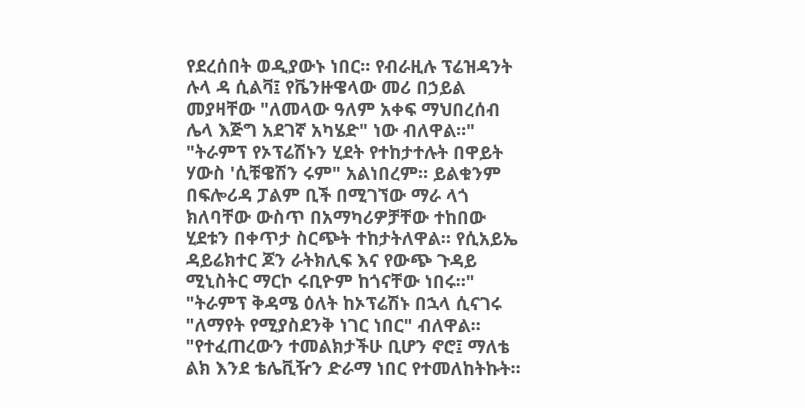የደረሰበት ወዲያውኑ ነበር። የብራዚሉ ፕሬዝዳንት ሉላ ዳ ሲልቫ፤ የቬንዙዌላው መሪ በኃይል መያዛቸው "ለመላው ዓለም አቀፍ ማህበረሰብ ሌላ እጅግ አደገኛ አካሄድ" ነው ብለዋል።"
"ትራምፕ የኦፕሬሽኑን ሂደት የተከታተሉት በዋይት ሃውስ 'ሲቹዌሽን ሩም" አልነበረም። ይልቁንም በፍሎሪዳ ፓልም ቢች በሚገኘው ማራ ላጎ ክለባቸው ውስጥ በአማካሪዎቻቸው ተከበው ሂደቱን በቀጥታ ስርጭት ተከታትለዋል። የሲአይኤ ዳይሬክተር ጆን ራትክሊፍ እና የውጭ ጉዳይ ሚኒስትር ማርኮ ሩቢዮም ከጎናቸው ነበሩ።"
"ትራምፕ ቅዳሜ ዕለት ከኦፕሬሽኑ በኋላ ሲናገሩ "ለማየት የሚያስደንቅ ነገር ነበር" ብለዋል። "የተፈጠረውን ተመልክታችሁ ቢሆን ኖሮ፤ ማለቴ ልክ እንደ ቴሌቪዥን ድራማ ነበር የተመለከትኩት።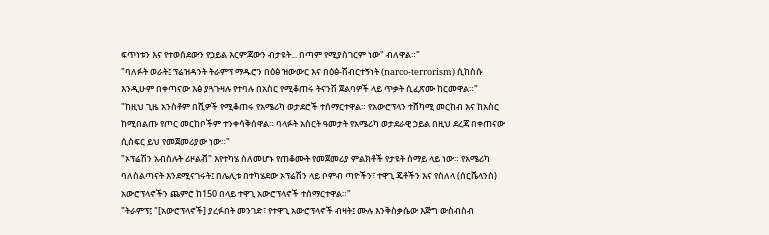ፍጥነቱን እና የተወሰደውን የኃይል እርምጃውን ብታዩት... በጣም የሚያስገርም ነው" ብለዋል።"
"ባለፉት ወራት፤ ፕሬዝዳንት ትራምፕ ማዱሮን በዕፅ ዝውውር እና በዕፅ-ሽብርተኝነት (narco-terrorism) ሲከስሱ እንዲሁም በቀጣናው እፅ ያጓጉዛሉ የተባሉ በአስር የሚቆጠሩ ትናንሽ ጀልባዎች ላይ ጥቃት ሲፈጽሙ ከርመዋል።"
"ከዚህ ጊዜ አንስቶም በሺዎች የሚቆጠሩ የአሜሪካ ወታደሮች ተሰማርተዋል። የአውሮፕላን ተሸካሚ መርከብ እና ከአስር ከሚበልጡ የጦር መርከቦችም ተንቀሳቅሰዋል። ባላፉት አስርት ዓመታት የአሜሪካ ወታደራዊ ኃይል በዚህ ደረጃ በቀጠናው ሲሰፍር ይህ የመጀመሪያው ነው።"
"ኦፕሬሽን አብስሉት ሪዞልቭ" እየተካሄ ስለመሆኑ የጠቆሙት የመጀመሪያ ምልክቶች የታዩት ሰማይ ላይ ነው። የአሜሪካ ባለስልጣናት እንደሚናገሩት፤ በሌሊቱ በተካሄደው ኦፕሬሽን ላይ ቦምብ ጣዮችን፣ ተዋጊ ጄቶችን እና የስለላ (ሰርቬላንስ) አውሮፕላኖችን ጨምሮ ከ150 በላይ ተዋጊ አውሮፕላኖች ተሰማርተዋል።"
"ትራምፕ፤ "[አውሮፕላኖች] ያረፉበት መንገድ፣ የተዋጊ አውሮፕላኖች ብዛት፤ ሙሉ እንቅስቃሴው እጅግ ውስብስብ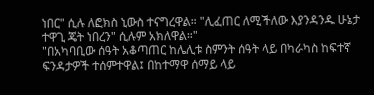ነበር" ሲሉ ለፎክስ ኒውስ ተናግረዋል። "ሊፈጠር ለሚችለው እያንዳንዱ ሁኔታ ተዋጊ ጄት ነበረን" ሲሉም አክለዋል።"
"በአካባቢው ሰዓት አቆጣጠር ከሌሊቱ ስምንት ሰዓት ላይ በካራካስ ከፍተኛ ፍንዳታዎች ተሰምተዋል፤ በከተማዋ ሰማይ ላይ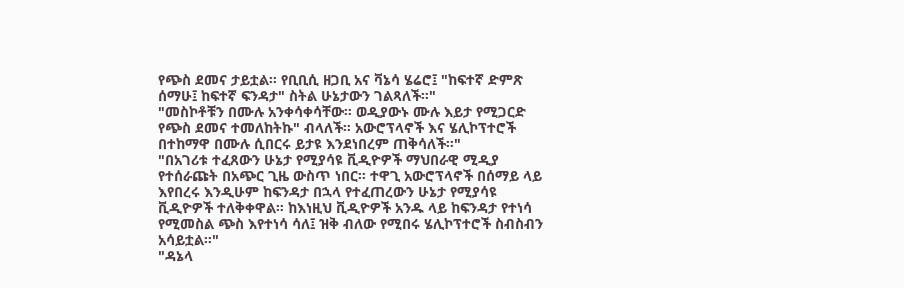የጭስ ደመና ታይቷል። የቢቢሲ ዘጋቢ አና ቫኔሳ ሄሬሮ፤ "ከፍተኛ ድምጽ ሰማሁ፤ ከፍተኛ ፍንዳታ" ስትል ሁኔታውን ገልጻለች።"
"መስኮቶቹን በሙሉ አንቀሳቀሳቸው። ወዲያውኑ ሙሉ እይታ የሚጋርድ የጭስ ደመና ተመለከትኩ" ብላለች። አውሮፕላኖች እና ሄሊኮፕተሮች በተከማዋ በሙሉ ሲበርሩ ይታዩ እንደነበረም ጠቅሳለች።"
"በአገሪቱ ተፈጸውን ሁኔታ የሚያሳዩ ቪዲዮዎች ማህበራዊ ሚዲያ የተሰራጩት በአጭር ጊዜ ውስጥ ነበር። ተዋጊ አውሮፕላኖች በሰማይ ላይ እየበረሩ እንዲሁም ከፍንዳታ በኋላ የተፈጠረውን ሁኔታ የሚያሳዩ ቪዲዮዎች ተለቅቀዋል። ከእነዚህ ቪዲዮዎች አንዱ ላይ ከፍንዳታ የተነሳ የሚመስል ጭስ እየተነሳ ሳለ፤ ዝቅ ብለው የሚበሩ ሄሊኮፕተሮች ስብስብን አሳይቷል።"
"ዳኔላ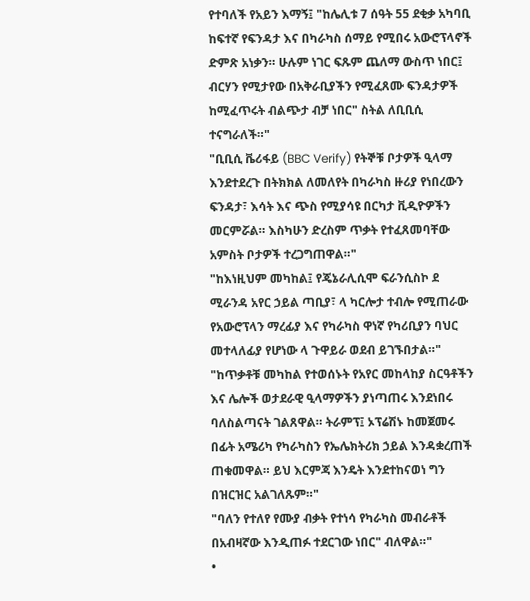የተባለች የአይን እማኝ፤ "ከሌሊቱ 7 ሰዓት 55 ደቂቃ አካባቢ ከፍተኛ የፍንዳታ እና በካራካስ ሰማይ የሚበሩ አውሮፕላኖች ድምጽ አነቃን። ሁሉም ነገር ፍጹም ጨለማ ውስጥ ነበር፤ ብርሃን የሚታየው በአቅራቢያችን የሚፈጸሙ ፍንዳታዎች ከሚፈጥሩት ብልጭታ ብቻ ነበር" ስትል ለቢቢሲ ተናግራለች።"
"ቢቢሲ ቬሪፋይ (BBC Verify) የትኞቹ ቦታዎች ዒላማ እንደተደረጉ በትክክል ለመለየት በካራካስ ዙሪያ የነበረውን ፍንዳታ፣ እሳት እና ጭስ የሚያሳዩ በርካታ ቪዲዮዎችን መርምሯል። እስካሁን ድረስም ጥቃት የተፈጸመባቸው አምስት ቦታዎች ተረጋግጠዋል።"
"ከእነዚህም መካከል፤ የጄኔራሊሲሞ ፍራንሲስኮ ደ ሚራንዳ አየር ኃይል ጣቢያ፣ ላ ካርሎታ ተብሎ የሚጠራው የአውሮፕላን ማረፊያ እና የካራካስ ዋነኛ የካሪቢያን ባህር መተላለፊያ የሆነው ላ ጉዋይራ ወደብ ይገኙበታል።"
"ከጥቃቶቹ መካከል የተወሰኑት የአየር መከላከያ ስርዓቶችን እና ሌሎች ወታደራዊ ዒላማዎችን ያነጣጠሩ እንደነበሩ ባለስልጣናት ገልጸዋል። ትራምፕ፤ ኦፕሬሽኑ ከመጀመሩ በፊት አሜሪካ የካራካስን የኤሌክትሪክ ኃይል እንዳቋረጠች ጠቁመዋል። ይህ እርምጃ እንዴት እንደተከናወነ ግን በዝርዝር አልገለጹም።"
"ባለን የተለየ የሙያ ብቃት የተነሳ የካራካስ መብራቶች በአብዛኛው እንዲጠፉ ተደርገው ነበር" ብለዋል።"
•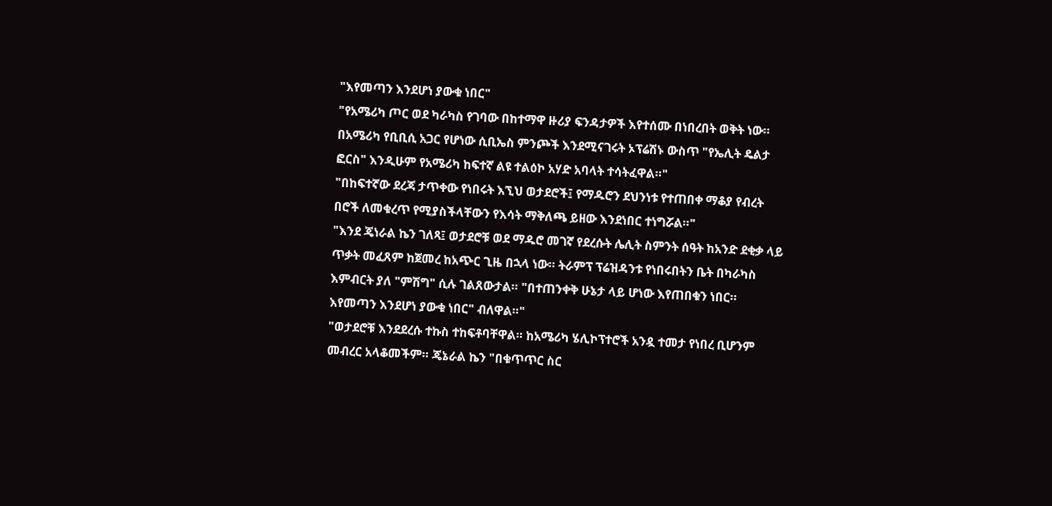"እየመጣን እንደሆነ ያውቁ ነበር"
"የአሜሪካ ጦር ወደ ካራካስ የገባው በከተማዋ ዙሪያ ፍንዳታዎች እየተሰሙ በነበረበት ወቅት ነው። በአሜሪካ የቢቢሲ አጋር የሆነው ሲቢኤስ ምንጮች እንደሚናገሩት ኦፕሬሽኑ ውስጥ "የኤሊት ዴልታ ፎርስ" እንዲሁም የአሜሪካ ከፍተኛ ልዩ ተልዕኮ አሃድ አባላት ተሳትፈዋል።"
"በከፍተኛው ደረጃ ታጥቀው የነበሩት እኚህ ወታደሮች፤ የማዱሮን ደህንነቱ የተጠበቀ ማቆያ የብረት በሮች ለመቁረጥ የሚያስችላቸውን የእሳት ማቅለጫ ይዘው እንደነበር ተነግሯል።"
"እንደ ጄነራል ኬን ገለጻ፤ ወታደሮቹ ወደ ማዱሮ መገኛ የደረሱት ሌሊት ስምንት ሰዓት ከአንድ ደቂቃ ላይ ጥቃት መፈጸም ከጀመረ ከአጭር ጊዜ በኋላ ነው። ትራምፕ ፕሬዝዳንቱ የነበሩበትን ቤት በካራካስ እምብርት ያለ "ምሽግ" ሲሉ ገልጸውታል። "በተጠንቀቅ ሁኔታ ላይ ሆነው እየጠበቁን ነበር። እየመጣን እንደሆነ ያውቁ ነበር" ብለዋል።"
"ወታደሮቹ እንደደረሱ ተኩስ ተከፍቶባቸዋል። ከአሜሪካ ሄሊኮፕተሮች አንዷ ተመታ የነበረ ቢሆንም መብረር አላቆመችም። ጄኔራል ኬን "በቁጥጥር ስር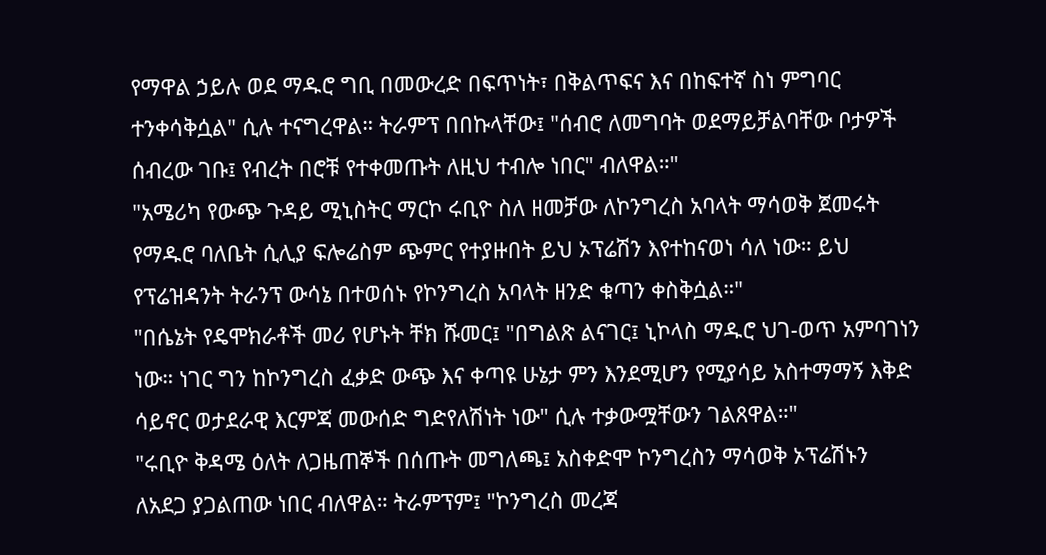የማዋል ኃይሉ ወደ ማዱሮ ግቢ በመውረድ በፍጥነት፣ በቅልጥፍና እና በከፍተኛ ስነ ምግባር ተንቀሳቅሷል" ሲሉ ተናግረዋል። ትራምፕ በበኩላቸው፤ "ሰብሮ ለመግባት ወደማይቻልባቸው ቦታዎች ሰብረው ገቡ፤ የብረት በሮቹ የተቀመጡት ለዚህ ተብሎ ነበር" ብለዋል።"
"አሜሪካ የውጭ ጉዳይ ሚኒስትር ማርኮ ሩቢዮ ስለ ዘመቻው ለኮንግረስ አባላት ማሳወቅ ጀመሩት የማዱሮ ባለቤት ሲሊያ ፍሎሬስም ጭምር የተያዙበት ይህ ኦፕሬሽን እየተከናወነ ሳለ ነው። ይህ የፕሬዝዳንት ትራንፕ ውሳኔ በተወሰኑ የኮንግረስ አባላት ዘንድ ቁጣን ቀስቅሷል።"
"በሴኔት የዴሞክራቶች መሪ የሆኑት ቸክ ሹመር፤ "በግልጽ ልናገር፤ ኒኮላስ ማዱሮ ህገ-ወጥ አምባገነን ነው። ነገር ግን ከኮንግረስ ፈቃድ ውጭ እና ቀጣዩ ሁኔታ ምን እንደሚሆን የሚያሳይ አስተማማኝ እቅድ ሳይኖር ወታደራዊ እርምጃ መውሰድ ግድየለሽነት ነው" ሲሉ ተቃውሟቸውን ገልጸዋል።"
"ሩቢዮ ቅዳሜ ዕለት ለጋዜጠኞች በሰጡት መግለጫ፤ አስቀድሞ ኮንግረስን ማሳወቅ ኦፕሬሽኑን ለአደጋ ያጋልጠው ነበር ብለዋል። ትራምፕም፤ "ኮንግረስ መረጃ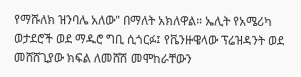የማሹለክ ዝንባሌ አለው" በማለት አክለዋል። ኤሊት የአሜሪካ ወታደሮች ወደ ማዱሮ ግቢ ሲጎርፉ፤ የቬንዙዌላው ፕሬዝዳንት ወደ መሸሸጊያው ክፍል ለመሸሽ መሞከራቸውን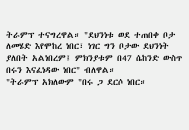ትራምፕ ተናግረዋል። "ደህንነቱ ወደ ተጠበቀ ቦታ ለመሄድ እየሞከረ ነበር፣ ነገር ግን ቦታው ደህንነት ያለበት አልነበረም፤ ምክንያቱም በ47 ሴከንድ ውስጥ በሩን እናፈነዳው ነበር" ብለዋል።
"ትራምፕ አክለውም "በሩ ጋ ደርሶ ነበር።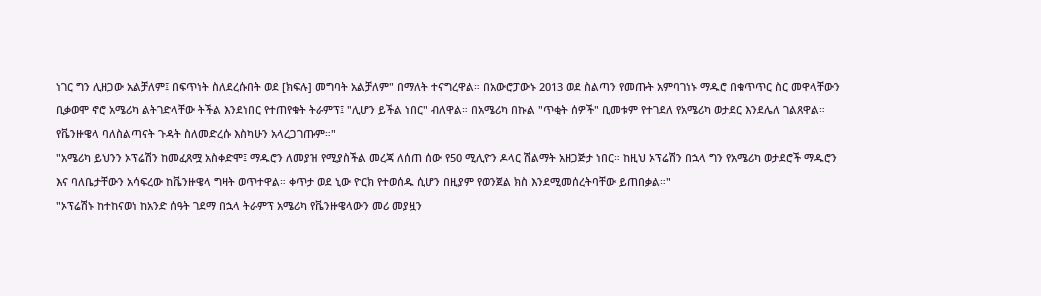ነገር ግን ሊዘጋው አልቻለም፤ በፍጥነት ስለደረሱበት ወደ [ክፍሉ] መግባት አልቻለም" በማለት ተናግረዋል። በአውሮፓውኑ 2013 ወደ ስልጣን የመጡት አምባገነኑ ማዱሮ በቁጥጥር ስር መዋላቸውን ቢቃወሞ ኖሮ አሜሪካ ልትገድላቸው ትችል እንደነበር የተጠየቁት ትራምፕ፤ "ሊሆን ይችል ነበር" ብለዋል። በአሜሪካ በኩል "ጥቂት ሰዎች" ቢመቱም የተገደለ የአሜሪካ ወታደር እንደሌለ ገልጸዋል። የቬንዙዌላ ባለስልጣናት ጉዳት ስለመድረሱ እስካሁን አላረጋገጡም።"
"አሜሪካ ይህንን ኦፕሬሽን ከመፈጸሟ አስቀድሞ፤ ማዱሮን ለመያዝ የሚያስችል መረጃ ለሰጠ ሰው የ50 ሚሊዮን ዶላር ሽልማት አዘጋጅታ ነበር። ከዚህ ኦፕሬሽን በኋላ ግን የአሜሪካ ወታደሮች ማዱሮን እና ባለቤታቸውን አሳፍረው ከቬንዙዌላ ግዛት ወጥተዋል። ቀጥታ ወደ ኒው ዮርክ የተወሰዱ ሲሆን በዚያም የወንጀል ክስ እንደሚመሰረትባቸው ይጠበቃል።"
"ኦፕሬሽኑ ከተከናወነ ከአንድ ሰዓት ገደማ በኋላ ትራምፕ አሜሪካ የቬንዙዌላውን መሪ መያዟን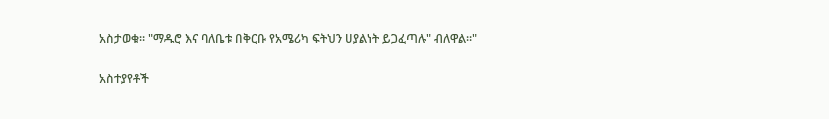አስታወቁ። "ማዱሮ እና ባለቤቱ በቅርቡ የአሜሪካ ፍትህን ሀያልነት ይጋፈጣሉ" ብለዋል።"

አስተያየቶች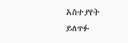አስተያየት ይለጥፉ